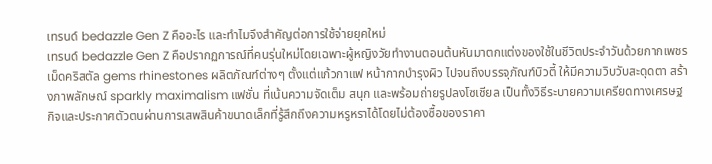เทรนด์ bedazzle Gen Z คืออะไร และทำไมจึงสำคัญต่อการใช้จ่ายยุคใหม่
เทรนด์ bedazzle Gen Z คือปรากฏการณ์ที่คนรุ่นใหม่โดยเฉพาะผู้หญิงวัยทำงานตอนต้นหันมาตกแต่งของใช้ในชีวิตประจำวันด้วยกากเพชร เม็ดคริสตัล gems rhinestones ผลิตภัณฑ์ต่างๆ ตั้งแต่แก้วกาแฟ หน้ากากบำรุงผิว ไปจนถึงบรรจุภัณฑ์บิวตี้ ให้มีความวิบวับสะดุดตา สร้างภาพลักษณ์ sparkly maximalism แฟชั่น ที่เน้นความจัดเต็ม สนุก และพร้อมถ่ายรูปลงโซเชียล เป็นทั้งวิธีระบายความเครียดทางเศรษฐกิจและประกาศตัวตนผ่านการเสพสินค้าขนาดเล็กที่รู้สึกถึงความหรูหราได้โดยไม่ต้องซื้อของราคา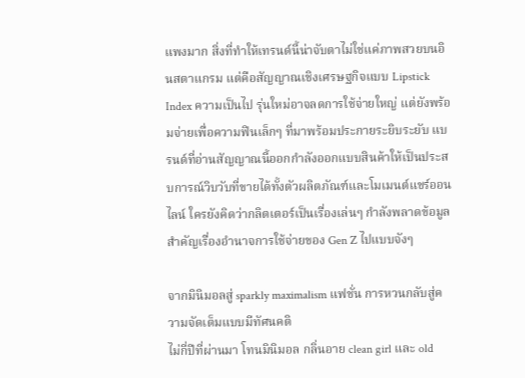แพงมาก สิ่งที่ทำให้เทรนด์นี้น่าจับตาไม่ใช่แค่ภาพสวยบนอินสตาแกรม แต่คือสัญญาณเชิงเศรษฐกิจแบบ Lipstick Index ความเป็นไป รุ่นใหม่อาจลดการใช้จ่ายใหญ่ แต่ยังพร้อมจ่ายเพื่อความฟินเล็กๆ ที่มาพร้อมประกายระยิบระยับ แบรนด์ที่อ่านสัญญาณนี้ออกกำลังออกแบบสินค้าให้เป็นประสบการณ์วิบวับที่ขายได้ทั้งตัวผลิตภัณฑ์และโมเมนต์แชร์ออนไลน์ ใครยังคิดว่ากลิตเตอร์เป็นเรื่องเล่นๆ กำลังพลาดข้อมูลสำคัญเรื่องอำนาจการใช้จ่ายของ Gen Z ไปแบบจังๆ

จากมินิมอลสู่ sparkly maximalism แฟชั่น การหวนกลับสู่ความจัดเต็มแบบมีทัศนคติ
ไม่กี่ปีที่ผ่านมา โทนมินิมอล กลิ่นอาย clean girl และ old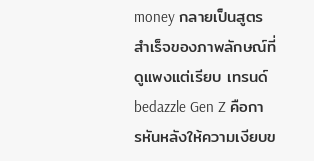money กลายเป็นสูตรสำเร็จของภาพลักษณ์ที่ดูแพงแต่เรียบ เทรนด์ bedazzle Gen Z คือการหันหลังให้ความเงียบข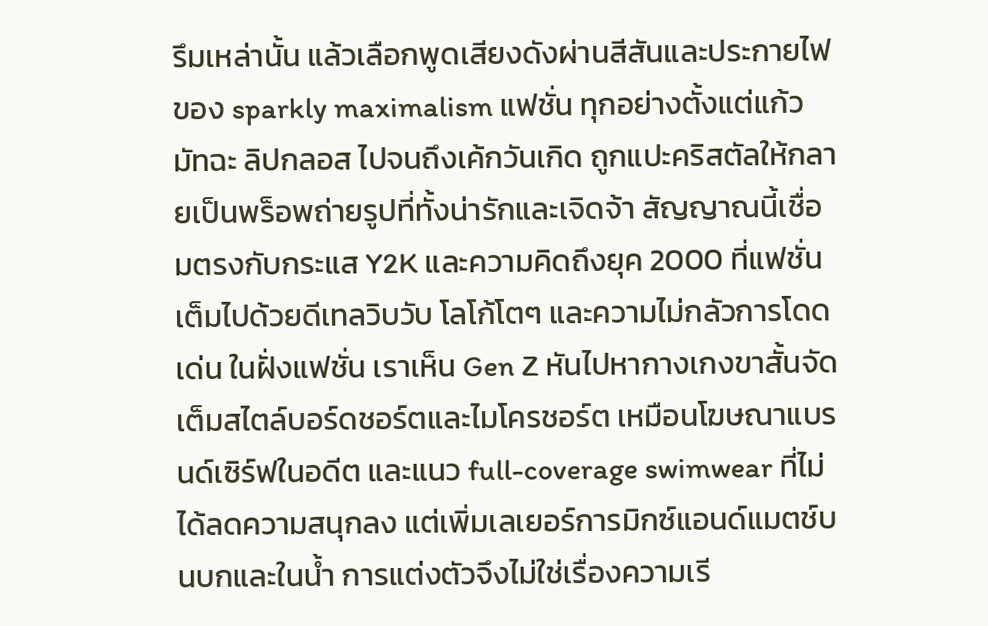รึมเหล่านั้น แล้วเลือกพูดเสียงดังผ่านสีสันและประกายไฟของ sparkly maximalism แฟชั่น ทุกอย่างตั้งแต่แก้วมัทฉะ ลิปกลอส ไปจนถึงเค้กวันเกิด ถูกแปะคริสตัลให้กลายเป็นพร็อพถ่ายรูปที่ทั้งน่ารักและเจิดจ้า สัญญาณนี้เชื่อมตรงกับกระแส Y2K และความคิดถึงยุค 2000 ที่แฟชั่นเต็มไปด้วยดีเทลวิบวับ โลโก้โตๆ และความไม่กลัวการโดดเด่น ในฝั่งแฟชั่น เราเห็น Gen Z หันไปหากางเกงขาสั้นจัดเต็มสไตล์บอร์ดชอร์ตและไมโครชอร์ต เหมือนโฆษณาแบรนด์เซิร์ฟในอดีต และแนว full-coverage swimwear ที่ไม่ได้ลดความสนุกลง แต่เพิ่มเลเยอร์การมิกซ์แอนด์แมตช์บนบกและในน้ำ การแต่งตัวจึงไม่ใช่เรื่องความเรี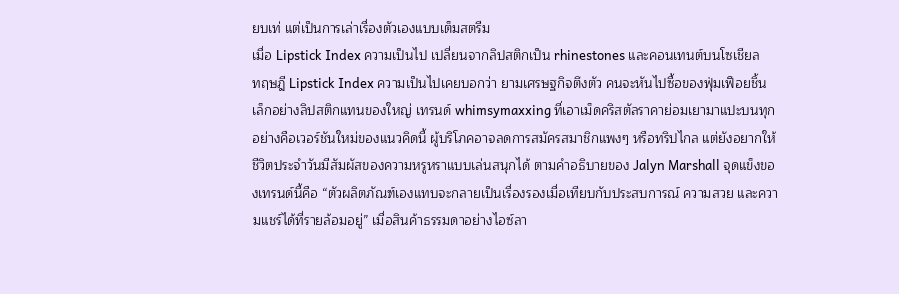ยบเท่ แต่เป็นการเล่าเรื่องตัวเองแบบเต็มสตรีม
เมื่อ Lipstick Index ความเป็นไป เปลี่ยนจากลิปสติกเป็น rhinestones และคอนเทนต์บนโซเชียล
ทฤษฎี Lipstick Index ความเป็นไปเคยบอกว่า ยามเศรษฐกิจตึงตัว คนจะหันไปซื้อของฟุ่มเฟือยชิ้นเล็กอย่างลิปสติกแทนของใหญ่ เทรนด์ whimsymaxxing ที่เอาเม็ดคริสตัลราคาย่อมเยามาแปะบนทุกอย่างคือเวอร์ชันใหม่ของแนวคิดนี้ ผู้บริโภคอาจลดการสมัครสมาชิกแพงๆ หรือทริปไกล แต่ยังอยากให้ชีวิตประจำวันมีสัมผัสของความหรูหราแบบเล่นสนุกได้ ตามคำอธิบายของ Jalyn Marshall จุดแข็งของเทรนด์นี้คือ “ตัวผลิตภัณฑ์เองแทบจะกลายเป็นเรื่องรองเมื่อเทียบกับประสบการณ์ ความสวย และความแชร์ได้ที่รายล้อมอยู่” เมื่อสินค้าธรรมดาอย่างไอซ์ลา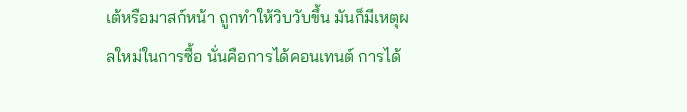เต้หรือมาสก์หน้า ถูกทำให้วิบวับขึ้น มันก็มีเหตุผลใหม่ในการซื้อ นั่นคือการได้คอนเทนต์ การได้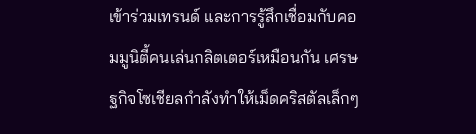เข้าร่วมเทรนด์ และการรู้สึกเชื่อมกับคอมมูนิตี้คนเล่นกลิตเตอร์เหมือนกัน เศรษฐกิจโซเชียลกำลังทำให้เม็ดคริสตัลเล็กๆ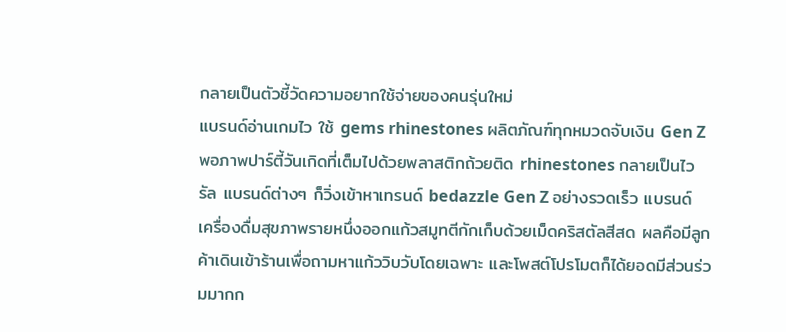กลายเป็นตัวชี้วัดความอยากใช้จ่ายของคนรุ่นใหม่
แบรนด์อ่านเกมไว ใช้ gems rhinestones ผลิตภัณฑ์ทุกหมวดจับเงิน Gen Z
พอภาพปาร์ตี้วันเกิดที่เต็มไปด้วยพลาสติกถ้วยติด rhinestones กลายเป็นไวรัล แบรนด์ต่างๆ ก็วิ่งเข้าหาเทรนด์ bedazzle Gen Z อย่างรวดเร็ว แบรนด์เครื่องดื่มสุขภาพรายหนึ่งออกแก้วสมูทตีกักเก็บด้วยเม็ดคริสตัลสีสด ผลคือมีลูกค้าเดินเข้าร้านเพื่อถามหาแก้ววิบวับโดยเฉพาะ และโพสต์โปรโมตก็ได้ยอดมีส่วนร่วมมากก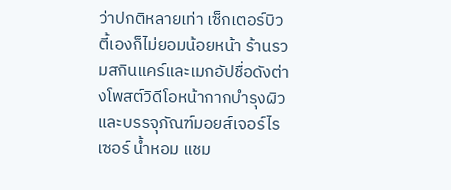ว่าปกติหลายเท่า เซ็กเตอร์บิวตี้เองก็ไม่ยอมน้อยหน้า ร้านรวมสกินแคร์และเมกอัปชื่อดังต่างโพสต์วิดีโอหน้ากากบำรุงผิวและบรรจุภัณฑ์มอยส์เจอร์ไรเซอร์ น้ำหอม แชม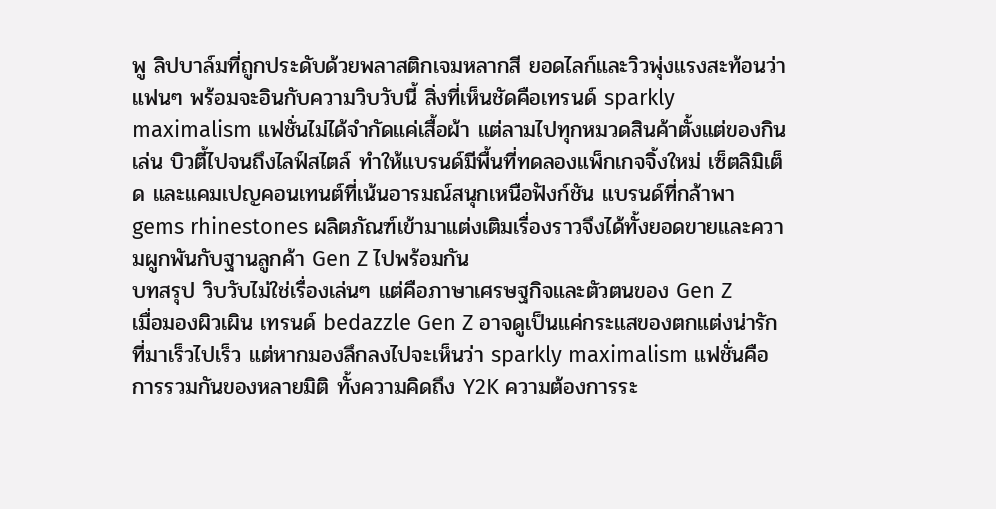พู ลิปบาล์มที่ถูกประดับด้วยพลาสติกเจมหลากสี ยอดไลก์และวิวพุ่งแรงสะท้อนว่าแฟนๆ พร้อมจะอินกับความวิบวับนี้ สิ่งที่เห็นชัดคือเทรนด์ sparkly maximalism แฟชั่นไม่ได้จำกัดแค่เสื้อผ้า แต่ลามไปทุกหมวดสินค้าตั้งแต่ของกินเล่น บิวตี้ไปจนถึงไลฟ์สไตล์ ทำให้แบรนด์มีพื้นที่ทดลองแพ็กเกจจิ้งใหม่ เซ็ตลิมิเต็ด และแคมเปญคอนเทนต์ที่เน้นอารมณ์สนุกเหนือฟังก์ชัน แบรนด์ที่กล้าพา gems rhinestones ผลิตภัณฑ์เข้ามาแต่งเติมเรื่องราวจึงได้ทั้งยอดขายและความผูกพันกับฐานลูกค้า Gen Z ไปพร้อมกัน
บทสรุป วิบวับไม่ใช่เรื่องเล่นๆ แต่คือภาษาเศรษฐกิจและตัวตนของ Gen Z
เมื่อมองผิวเผิน เทรนด์ bedazzle Gen Z อาจดูเป็นแค่กระแสของตกแต่งน่ารักที่มาเร็วไปเร็ว แต่หากมองลึกลงไปจะเห็นว่า sparkly maximalism แฟชั่นคือการรวมกันของหลายมิติ ทั้งความคิดถึง Y2K ความต้องการระ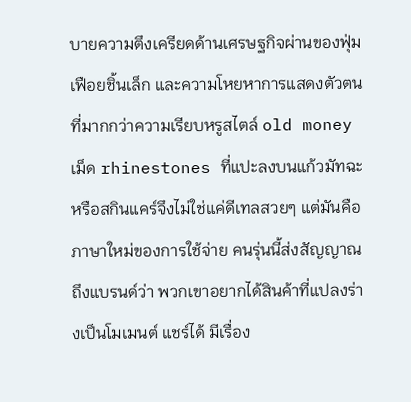บายความตึงเครียดด้านเศรษฐกิจผ่านของฟุ่มเฟือยชิ้นเล็ก และความโหยหาการแสดงตัวตนที่มากกว่าความเรียบหรูสไตล์ old money เม็ด rhinestones ที่แปะลงบนแก้วมัทฉะหรือสกินแคร์จึงไม่ใช่แค่ดีเทลสวยๆ แต่มันคือภาษาใหม่ของการใช้จ่าย คนรุ่นนี้ส่งสัญญาณถึงแบรนด์ว่า พวกเขาอยากได้สินค้าที่แปลงร่างเป็นโมเมนต์ แชร์ได้ มีเรื่อง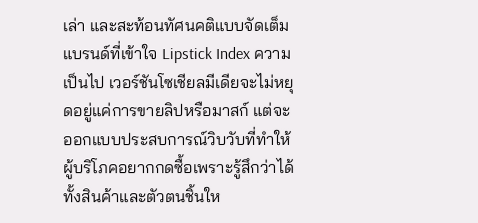เล่า และสะท้อนทัศนคติแบบจัดเต็ม แบรนด์ที่เข้าใจ Lipstick Index ความเป็นไป เวอร์ชันโซเชียลมีเดียจะไม่หยุดอยู่แค่การขายลิปหรือมาสก์ แต่จะออกแบบประสบการณ์วิบวับที่ทำให้ผู้บริโภคอยากกดซื้อเพราะรู้สึกว่าได้ทั้งสินค้าและตัวตนชิ้นให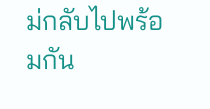ม่กลับไปพร้อมกัน